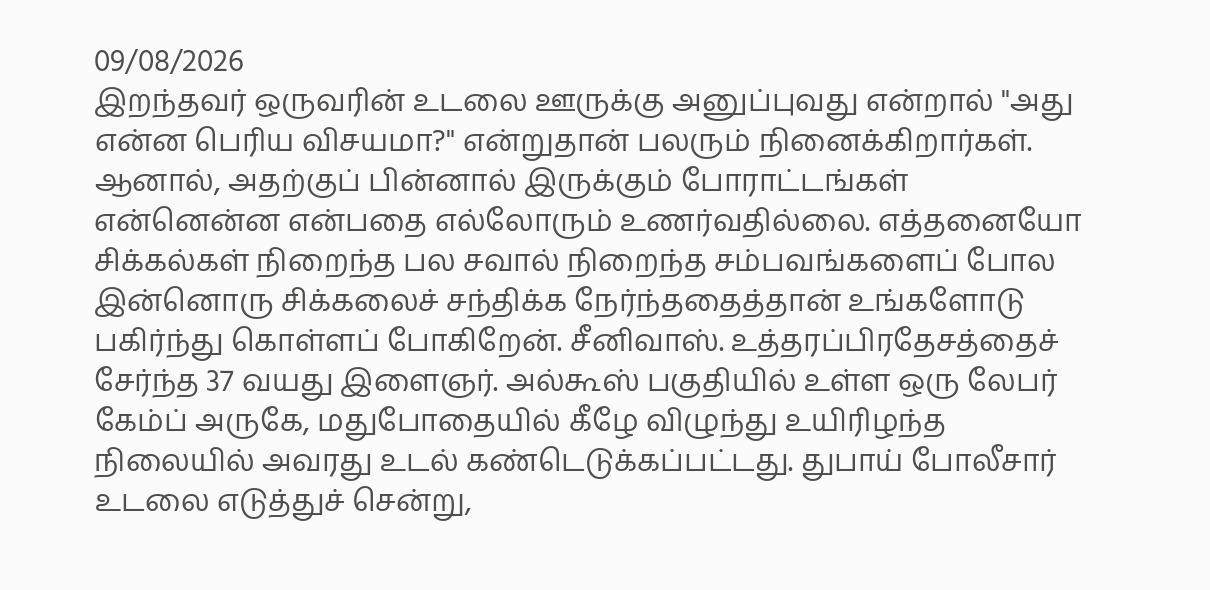09/08/2026
இறந்தவர் ஒருவரின் உடலை ஊருக்கு அனுப்புவது என்றால் "அது என்ன பெரிய விசயமா?" என்றுதான் பலரும் நினைக்கிறார்கள். ஆனால், அதற்குப் பின்னால் இருக்கும் போராட்டங்கள் என்னென்ன என்பதை எல்லோரும் உணர்வதில்லை. எத்தனையோ சிக்கல்கள் நிறைந்த பல சவால் நிறைந்த சம்பவங்களைப் போல இன்னொரு சிக்கலைச் சந்திக்க நேர்ந்ததைத்தான் உங்களோடு பகிர்ந்து கொள்ளப் போகிறேன். சீனிவாஸ். உத்தரப்பிரதேசத்தைச் சேர்ந்த 37 வயது இளைஞர். அல்கூஸ் பகுதியில் உள்ள ஒரு லேபர் கேம்ப் அருகே, மதுபோதையில் கீழே விழுந்து உயிரிழந்த நிலையில் அவரது உடல் கண்டெடுக்கப்பட்டது. துபாய் போலீசார் உடலை எடுத்துச் சென்று,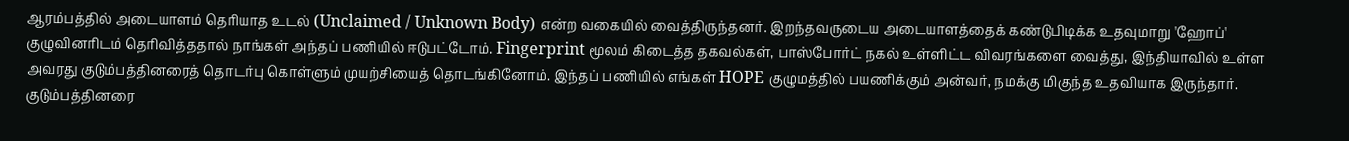ஆரம்பத்தில் அடையாளம் தெரியாத உடல் (Unclaimed / Unknown Body) என்ற வகையில் வைத்திருந்தனர். இறந்தவருடைய அடையாளத்தைக் கண்டுபிடிக்க உதவுமாறு 'ஹோப்' குழுவினரிடம் தெரிவித்ததால் நாங்கள் அந்தப் பணியில் ஈடுபட்டோம். Fingerprint மூலம் கிடைத்த தகவல்கள், பாஸ்போர்ட் நகல் உள்ளிட்ட விவரங்களை வைத்து, இந்தியாவில் உள்ள அவரது குடும்பத்தினரைத் தொடர்பு கொள்ளும் முயற்சியைத் தொடங்கினோம். இந்தப் பணியில் எங்கள் HOPE குழுமத்தில் பயணிக்கும் அன்வர், நமக்கு மிகுந்த உதவியாக இருந்தார். குடும்பத்தினரை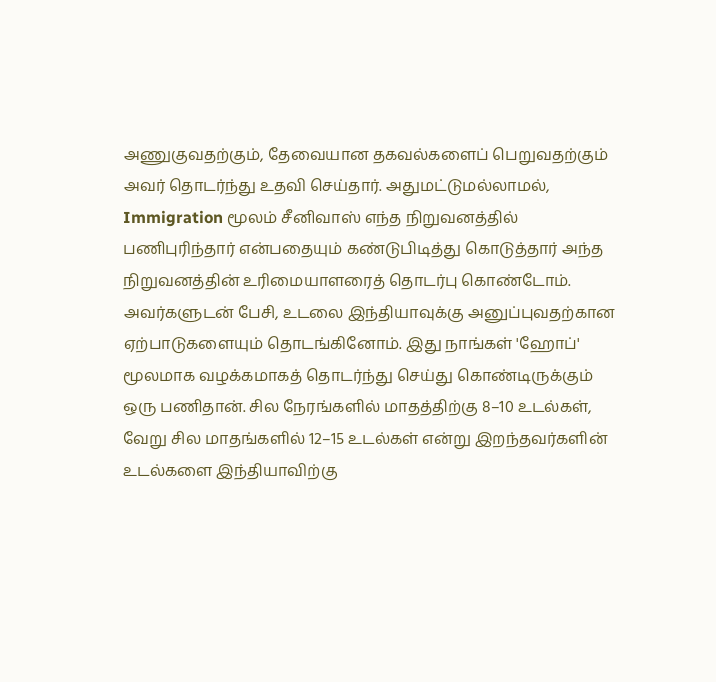அணுகுவதற்கும், தேவையான தகவல்களைப் பெறுவதற்கும் அவர் தொடர்ந்து உதவி செய்தார். அதுமட்டுமல்லாமல், Immigration மூலம் சீனிவாஸ் எந்த நிறுவனத்தில் பணிபுரிந்தார் என்பதையும் கண்டுபிடித்து கொடுத்தார் அந்த நிறுவனத்தின் உரிமையாளரைத் தொடர்பு கொண்டோம். அவர்களுடன் பேசி, உடலை இந்தியாவுக்கு அனுப்புவதற்கான ஏற்பாடுகளையும் தொடங்கினோம். இது நாங்கள் 'ஹோப்' மூலமாக வழக்கமாகத் தொடர்ந்து செய்து கொண்டிருக்கும் ஒரு பணிதான். சில நேரங்களில் மாதத்திற்கு 8–10 உடல்கள், வேறு சில மாதங்களில் 12–15 உடல்கள் என்று இறந்தவர்களின் உடல்களை இந்தியாவிற்கு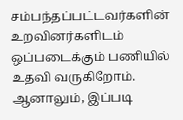சம்பந்தப்பட்டவர்களின் உறவினர்களிடம் ஒப்படைக்கும் பணியில் உதவி வருகிறோம். ஆனாலும், இப்படி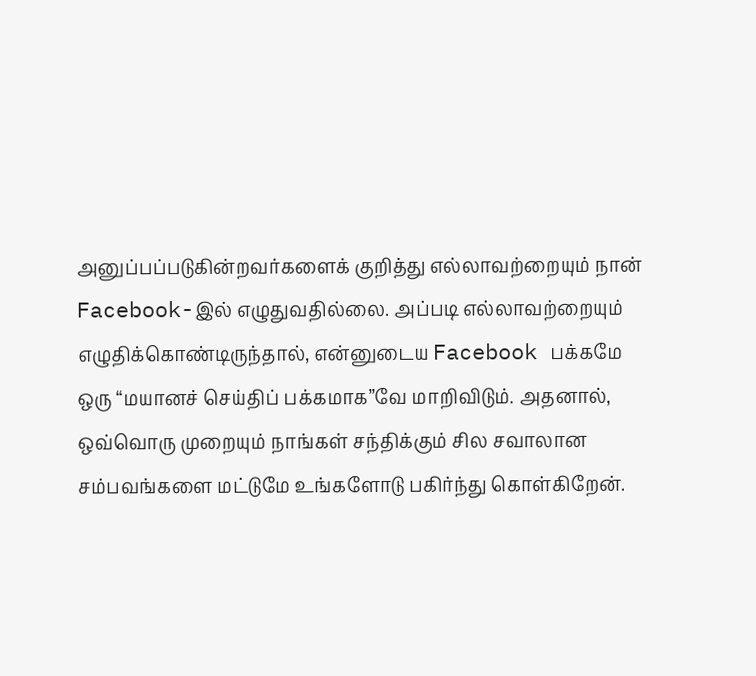அனுப்பப்படுகின்றவர்களைக் குறித்து எல்லாவற்றையும் நான் Facebook-இல் எழுதுவதில்லை. அப்படி எல்லாவற்றையும் எழுதிக்கொண்டிருந்தால், என்னுடைய Facebook பக்கமே ஒரு “மயானச் செய்திப் பக்கமாக”வே மாறிவிடும். அதனால், ஒவ்வொரு முறையும் நாங்கள் சந்திக்கும் சில சவாலான சம்பவங்களை மட்டுமே உங்களோடு பகிர்ந்து கொள்கிறேன்.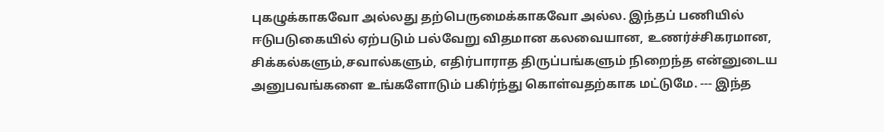புகழுக்காகவோ அல்லது தற்பெருமைக்காகவோ அல்ல. இந்தப் பணியில் ஈடுபடுகையில் ஏற்படும் பல்வேறு விதமான கலவையான, உணர்ச்சிகரமான, சிக்கல்களும்,சவால்களும், எதிர்பாராத திருப்பங்களும் நிறைந்த என்னுடைய அனுபவங்களை உங்களோடும் பகிர்ந்து கொள்வதற்காக மட்டுமே. --- இந்த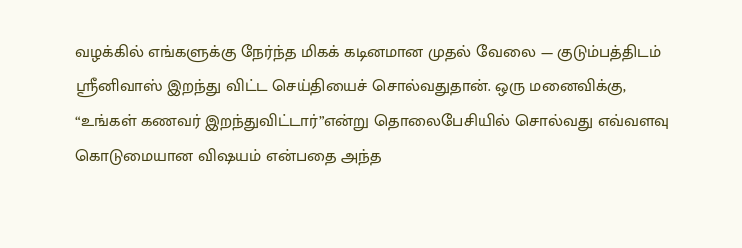வழக்கில் எங்களுக்கு நேர்ந்த மிகக் கடினமான முதல் வேலை — குடும்பத்திடம் ஸ்ரீனிவாஸ் இறந்து விட்ட செய்தியைச் சொல்வதுதான். ஒரு மனைவிக்கு, “உங்கள் கணவர் இறந்துவிட்டார்”என்று தொலைபேசியில் சொல்வது எவ்வளவு கொடுமையான விஷயம் என்பதை அந்த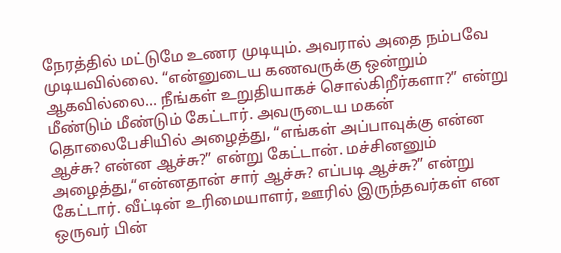நேரத்தில் மட்டுமே உணர முடியும். அவரால் அதை நம்பவே முடியவில்லை. “என்னுடைய கணவருக்கு ஒன்றும் ஆகவில்லை… நீங்கள் உறுதியாகச் சொல்கிறீர்களா?” என்று மீண்டும் மீண்டும் கேட்டார். அவருடைய மகன் தொலைபேசியில் அழைத்து, “எங்கள் அப்பாவுக்கு என்ன ஆச்சு? என்ன ஆச்சு?” என்று கேட்டான். மச்சினனும் அழைத்து,“என்னதான் சார் ஆச்சு? எப்படி ஆச்சு?” என்று கேட்டார். வீட்டின் உரிமையாளர், ஊரில் இருந்தவர்கள் என ஒருவர் பின்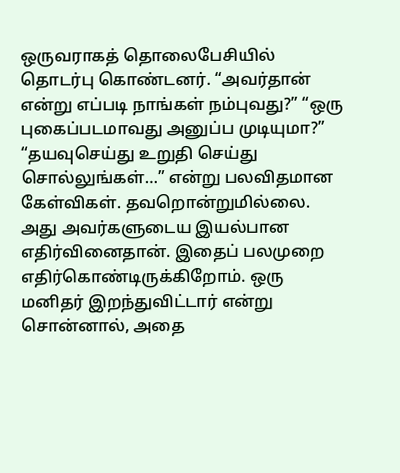ஒருவராகத் தொலைபேசியில் தொடர்பு கொண்டனர். “அவர்தான் என்று எப்படி நாங்கள் நம்புவது?” “ஒரு புகைப்படமாவது அனுப்ப முடியுமா?” “தயவுசெய்து உறுதி செய்து சொல்லுங்கள்…” என்று பலவிதமான கேள்விகள். தவறொன்றுமில்லை. அது அவர்களுடைய இயல்பான எதிர்வினைதான். இதைப் பலமுறை எதிர்கொண்டிருக்கிறோம். ஒரு மனிதர் இறந்துவிட்டார் என்று சொன்னால், அதை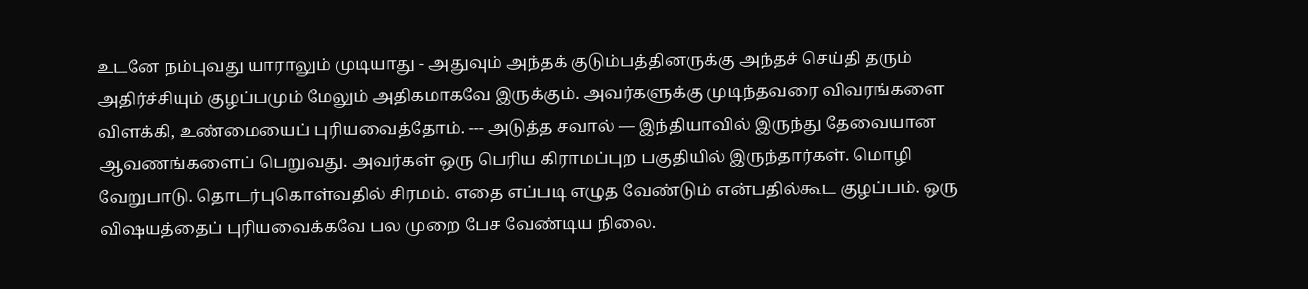உடனே நம்புவது யாராலும் முடியாது - அதுவும் அந்தக் குடும்பத்தினருக்கு அந்தச் செய்தி தரும் அதிர்ச்சியும் குழப்பமும் மேலும் அதிகமாகவே இருக்கும். அவர்களுக்கு முடிந்தவரை விவரங்களை விளக்கி, உண்மையைப் புரியவைத்தோம். --- அடுத்த சவால் — இந்தியாவில் இருந்து தேவையான ஆவணங்களைப் பெறுவது. அவர்கள் ஒரு பெரிய கிராமப்புற பகுதியில் இருந்தார்கள். மொழி வேறுபாடு. தொடர்புகொள்வதில் சிரமம். எதை எப்படி எழுத வேண்டும் என்பதில்கூட குழப்பம். ஒரு விஷயத்தைப் புரியவைக்கவே பல முறை பேச வேண்டிய நிலை.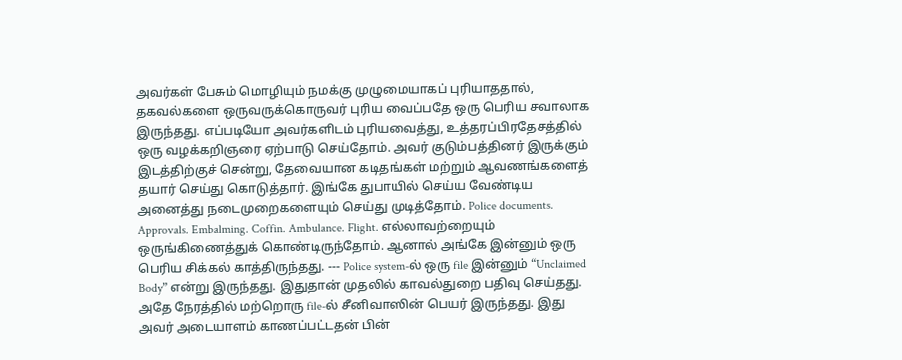அவர்கள் பேசும் மொழியும் நமக்கு முழுமையாகப் புரியாததால், தகவல்களை ஒருவருக்கொருவர் புரிய வைப்பதே ஒரு பெரிய சவாலாக இருந்தது. எப்படியோ அவர்களிடம் புரியவைத்து, உத்தரப்பிரதேசத்தில் ஒரு வழக்கறிஞரை ஏற்பாடு செய்தோம். அவர் குடும்பத்தினர் இருக்கும் இடத்திற்குச் சென்று, தேவையான கடிதங்கள் மற்றும் ஆவணங்களைத் தயார் செய்து கொடுத்தார். இங்கே துபாயில் செய்ய வேண்டிய அனைத்து நடைமுறைகளையும் செய்து முடித்தோம். Police documents. Approvals. Embalming. Coffin. Ambulance. Flight. எல்லாவற்றையும் ஒருங்கிணைத்துக் கொண்டிருந்தோம். ஆனால் அங்கே இன்னும் ஒரு பெரிய சிக்கல் காத்திருந்தது. --- Police system-ல் ஒரு file இன்னும் “Unclaimed Body” என்று இருந்தது. இதுதான் முதலில் காவல்துறை பதிவு செய்தது. அதே நேரத்தில் மற்றொரு file-ல் சீனிவாஸின் பெயர் இருந்தது. இது அவர் அடையாளம் காணப்பட்டதன் பின்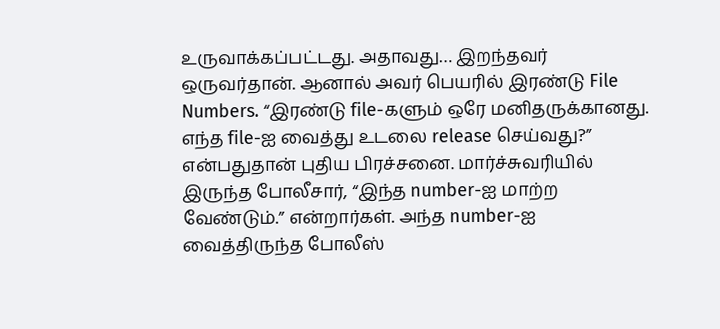உருவாக்கப்பட்டது. அதாவது… இறந்தவர் ஒருவர்தான். ஆனால் அவர் பெயரில் இரண்டு File Numbers. “இரண்டு file-களும் ஒரே மனிதருக்கானது. எந்த file-ஐ வைத்து உடலை release செய்வது?” என்பதுதான் புதிய பிரச்சனை. மார்ச்சுவரியில் இருந்த போலீசார், “இந்த number-ஐ மாற்ற வேண்டும்.” என்றார்கள். அந்த number-ஐ வைத்திருந்த போலீஸ்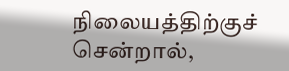நிலையத்திற்குச் சென்றால்,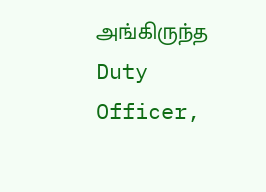அங்கிருந்த Duty Officer,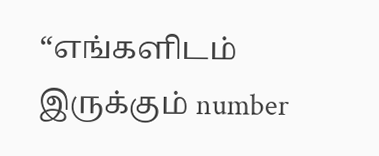“எங்களிடம் இருக்கும் number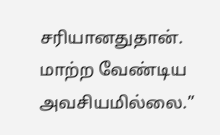சரியானதுதான். மாற்ற வேண்டிய அவசியமில்லை.”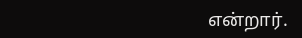என்றார்.